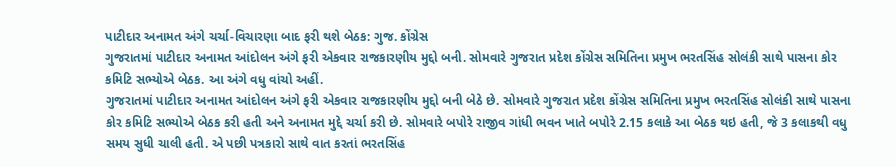પાટીદાર અનામત અંગે ચર્ચા-વિચારણા બાદ ફરી થશે બેઠક: ગુજ. કોંગ્રેસ
ગુજરાતમાં પાટીદાર અનામત આંદોલન અંગે ફરી એકવાર રાજકારણીય મુદ્દો બની. સોમવારે ગુજરાત પ્રદેશ કોંગ્રેસ સમિતિના પ્રમુખ ભરતસિંહ સોલંકી સાથે પાસના કોર કમિટિ સભ્યોએ બેઠક. આ અંગે વધુ વાંચો અહીં.
ગુજરાતમાં પાટીદાર અનામત આંદોલન અંગે ફરી એકવાર રાજકારણીય મુદ્દો બની બેઠે છે. સોમવારે ગુજરાત પ્રદેશ કોંગ્રેસ સમિતિના પ્રમુખ ભરતસિંહ સોલંકી સાથે પાસના કોર કમિટિ સભ્યોએ બેઠક કરી હતી અને અનામત મુદ્દે ચર્ચા કરી છે. સોમવારે બપોરે રાજીવ ગાંધી ભવન ખાતે બપોરે 2.15 કલાકે આ બેઠક થઇ હતી, જે 3 કલાકથી વધુ સમય સુધી ચાલી હતી. એ પછી પત્રકારો સાથે વાત કરતાં ભરતસિંહ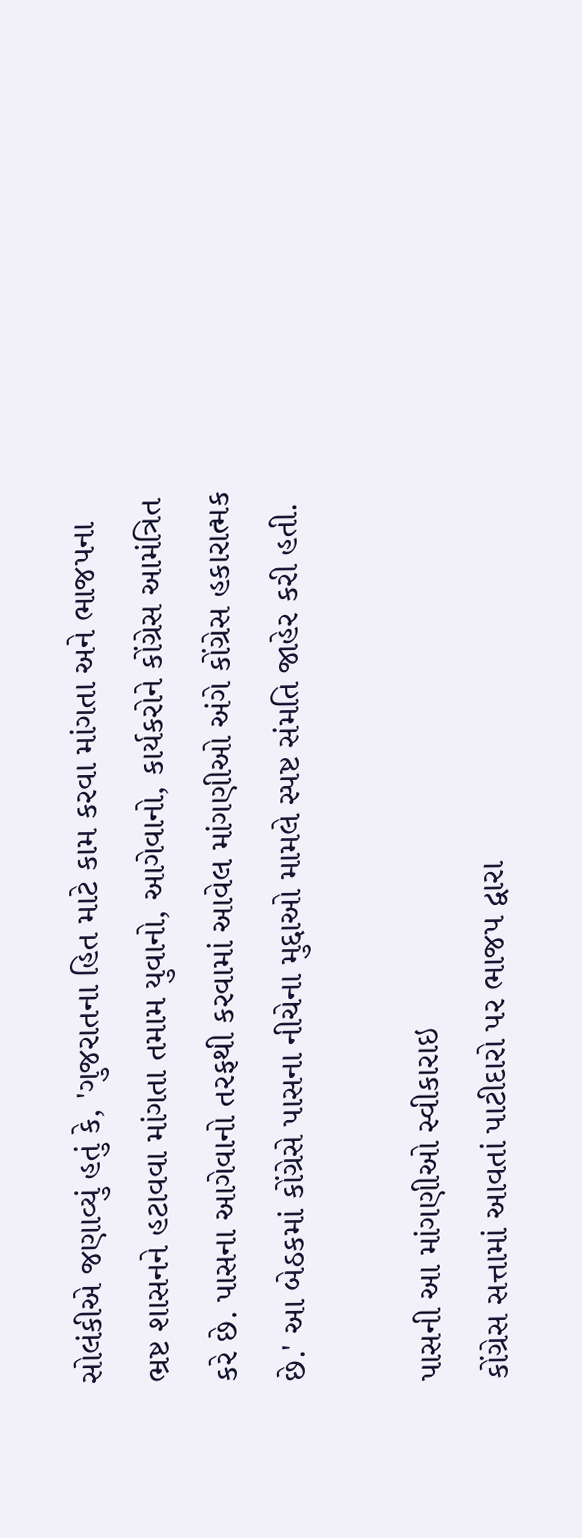સોલંકીએ જણાવ્યું હતું કે, 'ગુજરાતના હિત માટે કામ કરવા માંગતા અને ભાજપના ભ્રષ્ટ શાસનને હટાવવા માંગતા તમામ યુવાનો, આગેવાનો, કાર્યકરોને કોંગ્રેસ આમંત્રિત કરે છે. પાસના આગેવાનો તરફથી કરવામાં આવેલ માંગણીઓ અંગે કોંગ્રેસ હકારાત્મક છે.' આ બેઠકમાં કોંગ્રેસે પાસના નીચેના મુદ્દાઓ મામલે સ્પષ્ટ સંમતિ જાહેર કરી હતી.

પાસની આ માંગણીઓ સ્વીકારાઇ
કોંગ્રેસ સત્તામાં આવતાં પાટીદારો પર ભાજપ દ્વારા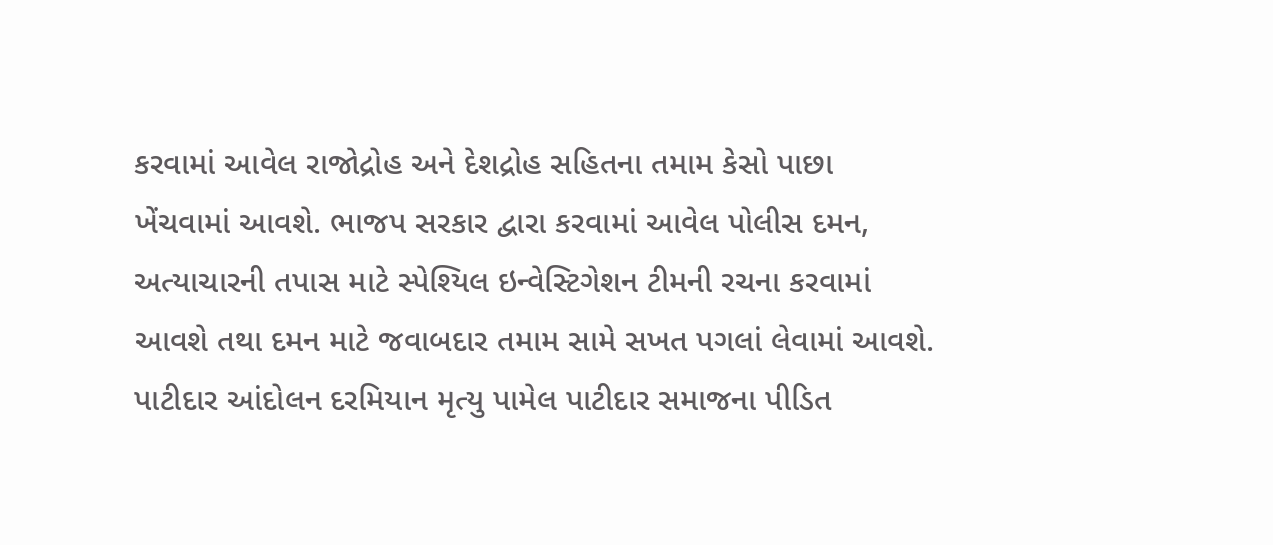કરવામાં આવેલ રાજોદ્રોહ અને દેશદ્રોહ સહિતના તમામ કેસો પાછા ખેંચવામાં આવશે. ભાજપ સરકાર દ્વારા કરવામાં આવેલ પોલીસ દમન, અત્યાચારની તપાસ માટે સ્પેશ્યિલ ઇન્વેસ્ટિગેશન ટીમની રચના કરવામાં આવશે તથા દમન માટે જવાબદાર તમામ સામે સખત પગલાં લેવામાં આવશે. પાટીદાર આંદોલન દરમિયાન મૃત્યુ પામેલ પાટીદાર સમાજના પીડિત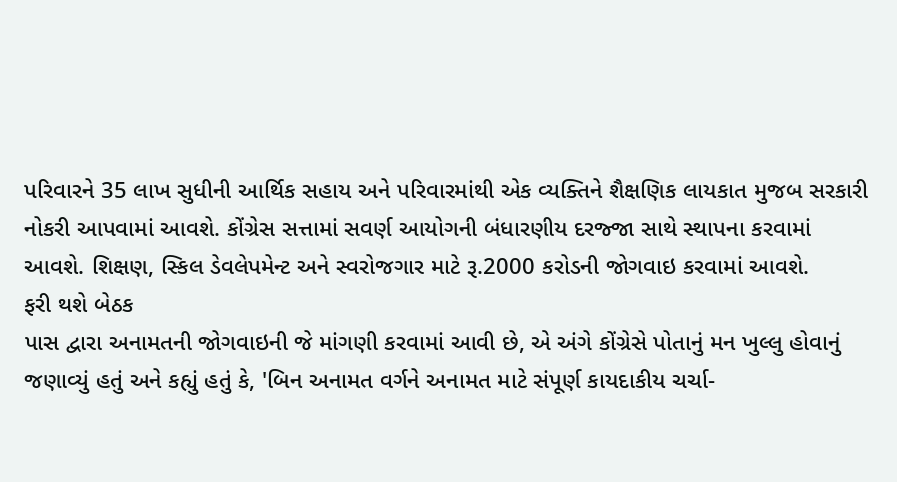પરિવારને 35 લાખ સુધીની આર્થિક સહાય અને પરિવારમાંથી એક વ્યક્તિને શૈક્ષણિક લાયકાત મુજબ સરકારી નોકરી આપવામાં આવશે. કોંગ્રેસ સત્તામાં સવર્ણ આયોગની બંધારણીય દરજ્જા સાથે સ્થાપના કરવામાં આવશે. શિક્ષણ, સ્કિલ ડેવલેપમેન્ટ અને સ્વરોજગાર માટે રૂ.2000 કરોડની જોગવાઇ કરવામાં આવશે.
ફરી થશે બેઠક
પાસ દ્વારા અનામતની જોગવાઇની જે માંગણી કરવામાં આવી છે, એ અંગે કોંગ્રેસે પોતાનું મન ખુલ્લુ હોવાનું જણાવ્યું હતું અને કહ્યું હતું કે, 'બિન અનામત વર્ગને અનામત માટે સંપૂર્ણ કાયદાકીય ચર્ચા-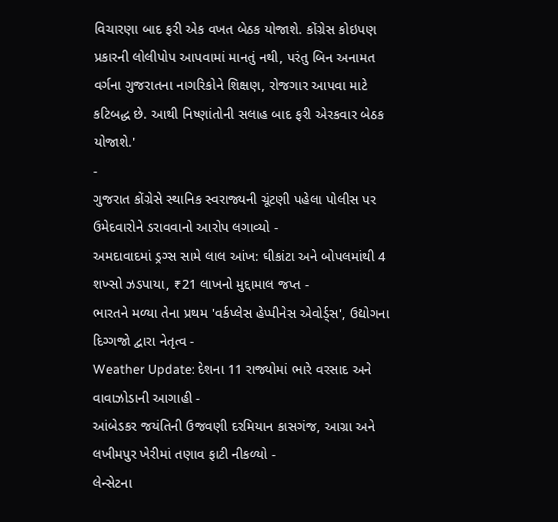વિચારણા બાદ ફરી એક વખત બેઠક યોજાશે. કોંગ્રેસ કોઇપણ પ્રકારની લોલીપોપ આપવામાં માનતું નથી, પરંતુ બિન અનામત વર્ગના ગુજરાતના નાગરિકોને શિક્ષણ, રોજગાર આપવા માટે કટિબદ્ધ છે. આથી નિષ્ણાંતોની સલાહ બાદ ફરી એરકવાર બેઠક યોજાશે.'
-
ગુજરાત કોંગ્રેસે સ્થાનિક સ્વરાજ્યની ચૂંટણી પહેલા પોલીસ પર ઉમેદવારોને ડરાવવાનો આરોપ લગાવ્યો -
અમદાવાદમાં ડ્રગ્સ સામે લાલ આંખ: ઘીકાંટા અને બોપલમાંથી 4 શખ્સો ઝડપાયા, ₹21 લાખનો મુદ્દામાલ જપ્ત -
ભારતને મળ્યા તેના પ્રથમ 'વર્કપ્લેસ હેપ્પીનેસ એવોર્ડ્સ', ઉદ્યોગના દિગ્ગજો દ્વારા નેતૃત્વ -
Weather Update: દેશના 11 રાજ્યોમાં ભારે વરસાદ અને વાવાઝોડાની આગાહી -
આંબેડકર જયંતિની ઉજવણી દરમિયાન કાસગંજ, આગ્રા અને લખીમપુર ખેરીમાં તણાવ ફાટી નીકળ્યો -
લેન્સેટના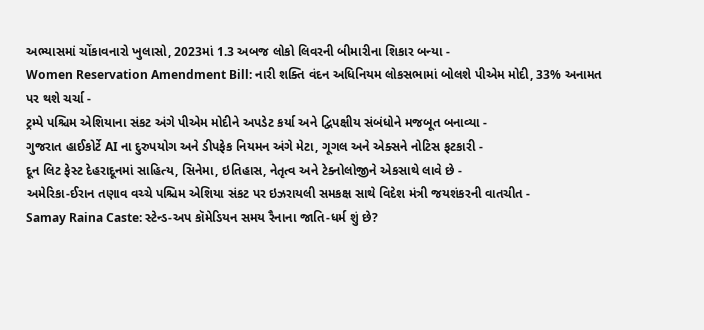અભ્યાસમાં ચોંકાવનારો ખુલાસો, 2023માં 1.3 અબજ લોકો લિવરની બીમારીના શિકાર બન્યા -
Women Reservation Amendment Bill: નારી શક્તિ વંદન અધિનિયમ લોકસભામાં બોલશે પીએમ મોદી, 33% અનામત પર થશે ચર્ચા -
ટ્રમ્પે પશ્ચિમ એશિયાના સંકટ અંગે પીએમ મોદીને અપડેટ કર્યા અને દ્વિપક્ષીય સંબંધોને મજબૂત બનાવ્યા -
ગુજરાત હાઈકોર્ટે AI ના દુરુપયોગ અને ડીપફેક નિયમન અંગે મેટા, ગૂગલ અને એક્સને નોટિસ ફટકારી -
દૂન લિટ ફેસ્ટ દેહરાદૂનમાં સાહિત્ય, સિનેમા, ઇતિહાસ, નેતૃત્વ અને ટેક્નોલોજીને એકસાથે લાવે છે -
અમેરિકા-ઈરાન તણાવ વચ્ચે પશ્ચિમ એશિયા સંકટ પર ઇઝરાયલી સમકક્ષ સાથે વિદેશ મંત્રી જયશંકરની વાતચીત -
Samay Raina Caste: સ્ટેન્ડ-અપ કૉમેડિયન સમય રૈનાના જાતિ-ધર્મ શું છે?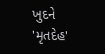ખુદને 'મૃતદેહ'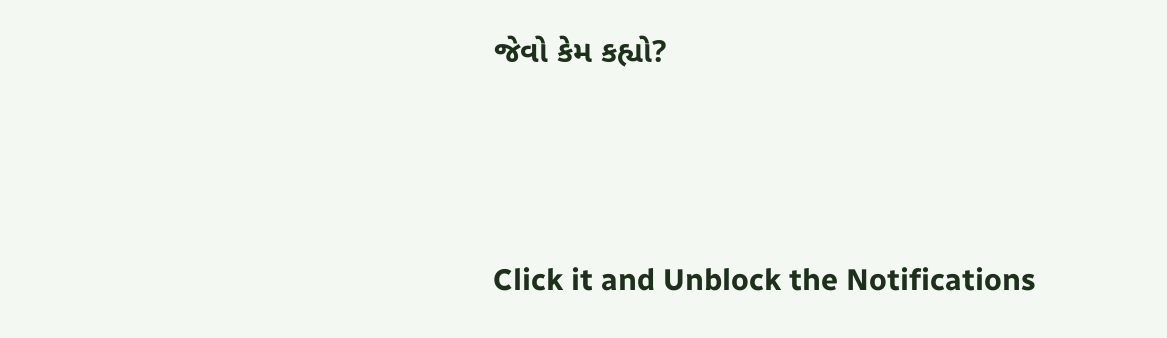જેવો કેમ કહ્યો?





Click it and Unblock the Notifications